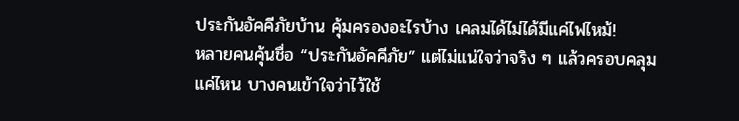ประกันอัคคีภัยบ้าน คุ้มครองอะไรบ้าง เคลมได้ไม่ได้มีแค่ไฟไหม้!
หลายคนคุ้นชื่อ “ประกันอัคคีภัย” แต่ไม่แน่ใจว่าจริง ๆ แล้วครอบคลุมแค่ไหน บางคนเข้าใจว่าไว้ใช้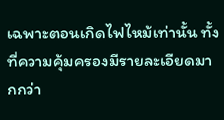เฉพาะตอนเกิดไฟไหม้เท่านั้น ทั้งที่ความคุ้มครองมีรายละเอียดมากกว่า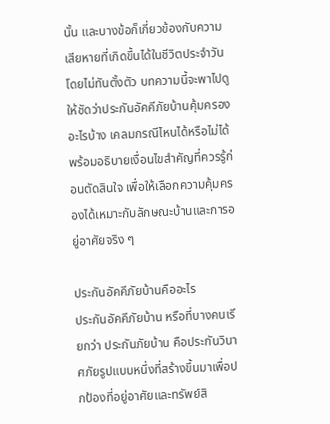นั้น และบางข้อก็เกี่ยวข้องกับความเสียหายที่เกิดขึ้นได้ในชีวิตประจำวันโดยไม่ทันตั้งตัว บทความนี้จะพาไปดูให้ชัดว่าประกันอัคคีภัยบ้านคุ้มครองอะไรบ้าง เคลมกรณีไหนได้หรือไม่ได้ พร้อมอธิบายเงื่อนไขสำคัญที่ควรรู้ก่อนตัดสินใจ เพื่อให้เลือกความคุ้มครองได้เหมาะกับลักษณะบ้านและการอยู่อาศัยจริง ๆ

ประกันอัคคีภัยบ้านคืออะไร
ประกันอัคคีภัยบ้าน หรือที่บางคนเรียกว่า ประกันภัยบ้าน คือประกันวินาศภัยรูปแบบหนึ่งที่สร้างขึ้นมาเพื่อปกป้องที่อยู่อาศัยและทรัพย์สิ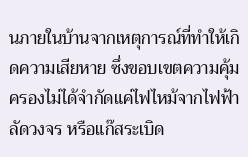นภายในบ้านจากเหตุการณ์ที่ทำให้เกิดความเสียหาย ซึ่งขอบเขตความคุ้มครองไม่ได้จำกัดแค่ไฟไหม้จากไฟฟ้าลัดวงจร หรือแก๊สระเบิด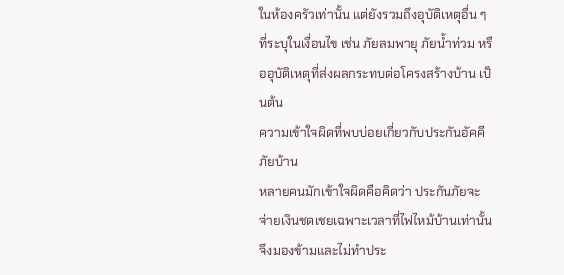ในห้องครัวเท่านั้น แต่ยังรวมถึงอุบัติเหตุอื่น ๆ ที่ระบุในเงื่อนไข เช่น ภัยลมพายุ ภัยน้ำท่วม หรืออุบัติเหตุที่ส่งผลกระทบต่อโครงสร้างบ้าน เป็นต้น
ความเข้าใจผิดที่พบบ่อยเกี่ยวกับประกันอัคคีภัยบ้าน
หลายคนมักเข้าใจผิดคือคิดว่า ประกันภัยจะจ่ายเงินชดเชยเฉพาะเวลาที่ไฟไหม้บ้านเท่านั้น จึงมองข้ามและไม่ทำประ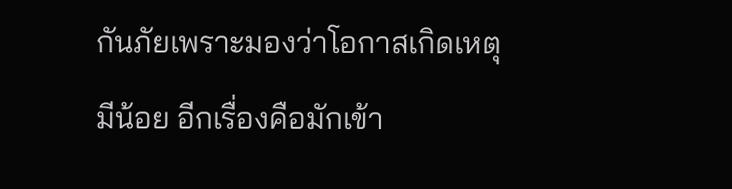กันภัยเพราะมองว่าโอกาสเกิดเหตุมีน้อย อีกเรื่องคือมักเข้า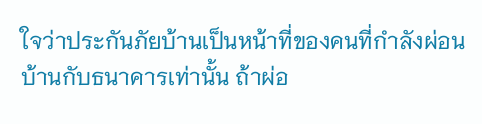ใจว่าประกันภัยบ้านเป็นหน้าที่ของคนที่กำลังผ่อนบ้านกับธนาคารเท่านั้น ถ้าผ่อ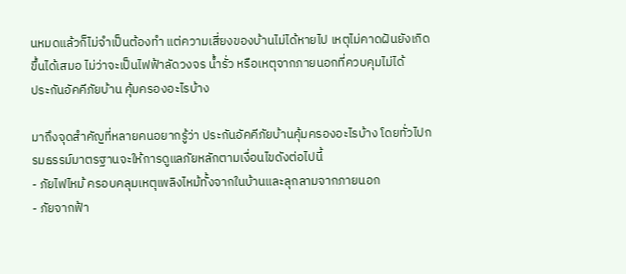นหมดแล้วก็ไม่จำเป็นต้องทำ แต่ความเสี่ยงของบ้านไม่ได้หายไป เหตุไม่คาดฝันยังเกิดขึ้นได้เสมอ ไม่ว่าจะเป็นไฟฟ้าลัดวงจร น้ำรั่ว หรือเหตุจากภายนอกที่ควบคุมไม่ได้
ประกันอัคคีภัยบ้าน คุ้มครองอะไรบ้าง

มาถึงจุดสำคัญที่หลายคนอยากรู้ว่า ประกันอัคคีภัยบ้านคุ้มครองอะไรบ้าง โดยทั่วไปกรมธรรม์มาตรฐานจะให้การดูแลภัยหลักตามเงื่อนไขดังต่อไปนี้
- ภัยไฟไหม้ ครอบคลุมเหตุเพลิงไหม้ทั้งจากในบ้านและลุกลามจากภายนอก
- ภัยจากฟ้า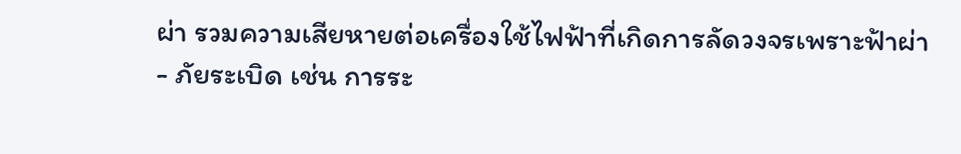ผ่า รวมความเสียหายต่อเครื่องใช้ไฟฟ้าที่เกิดการลัดวงจรเพราะฟ้าผ่า
- ภัยระเบิด เช่น การระ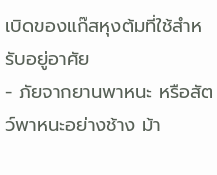เบิดของแก๊สหุงต้มที่ใช้สำหรับอยู่อาศัย
- ภัยจากยานพาหนะ หรือสัตว์พาหนะอย่างช้าง ม้า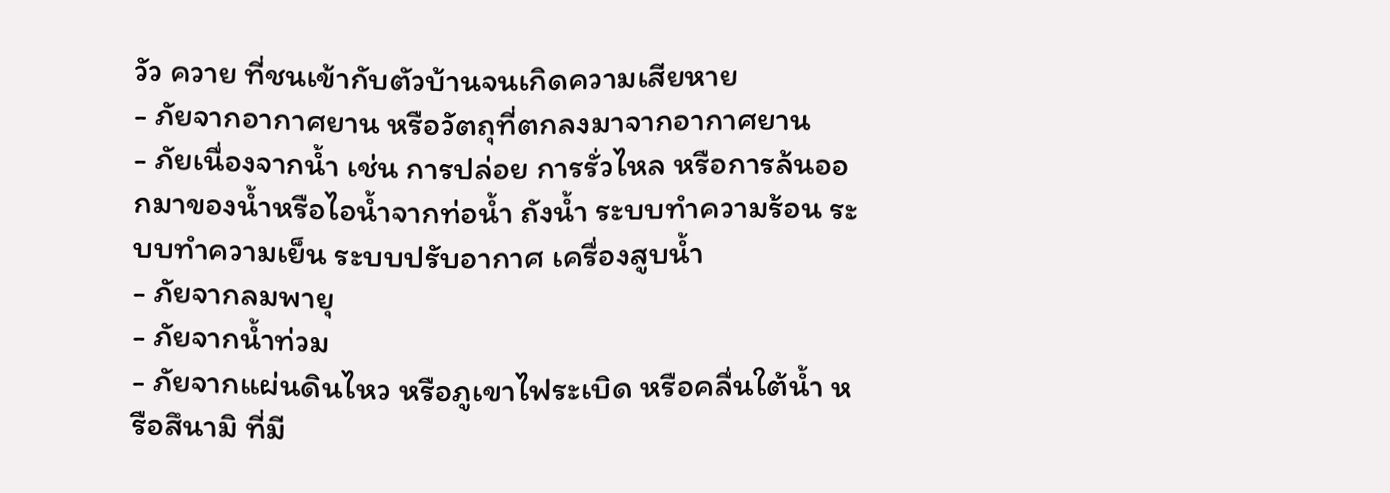วัว ควาย ที่ชนเข้ากับตัวบ้านจนเกิดความเสียหาย
- ภัยจากอากาศยาน หรือวัตถุที่ตกลงมาจากอากาศยาน
- ภัยเนื่องจากน้ำ เช่น การปล่อย การรั่วไหล หรือการล้นออกมาของน้ำหรือไอน้ำจากท่อน้ำ ถังน้ำ ระบบทำความร้อน ระบบทำความเย็น ระบบปรับอากาศ เครื่องสูบน้ำ
- ภัยจากลมพายุ
- ภัยจากน้ำท่วม
- ภัยจากแผ่นดินไหว หรือภูเขาไฟระเบิด หรือคลื่นใต้น้ำ หรือสึนามิ ที่มี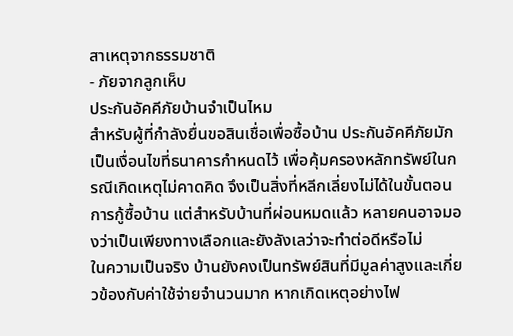สาเหตุจากธรรมชาติ
- ภัยจากลูกเห็บ
ประกันอัคคีภัยบ้านจำเป็นไหม
สำหรับผู้ที่กำลังยื่นขอสินเชื่อเพื่อซื้อบ้าน ประกันอัคคีภัยมักเป็นเงื่อนไขที่ธนาคารกำหนดไว้ เพื่อคุ้มครองหลักทรัพย์ในกรณีเกิดเหตุไม่คาดคิด จึงเป็นสิ่งที่หลีกเลี่ยงไม่ได้ในขั้นตอนการกู้ซื้อบ้าน แต่สำหรับบ้านที่ผ่อนหมดแล้ว หลายคนอาจมองว่าเป็นเพียงทางเลือกและยังลังเลว่าจะทำต่อดีหรือไม่
ในความเป็นจริง บ้านยังคงเป็นทรัพย์สินที่มีมูลค่าสูงและเกี่ยวข้องกับค่าใช้จ่ายจำนวนมาก หากเกิดเหตุอย่างไฟ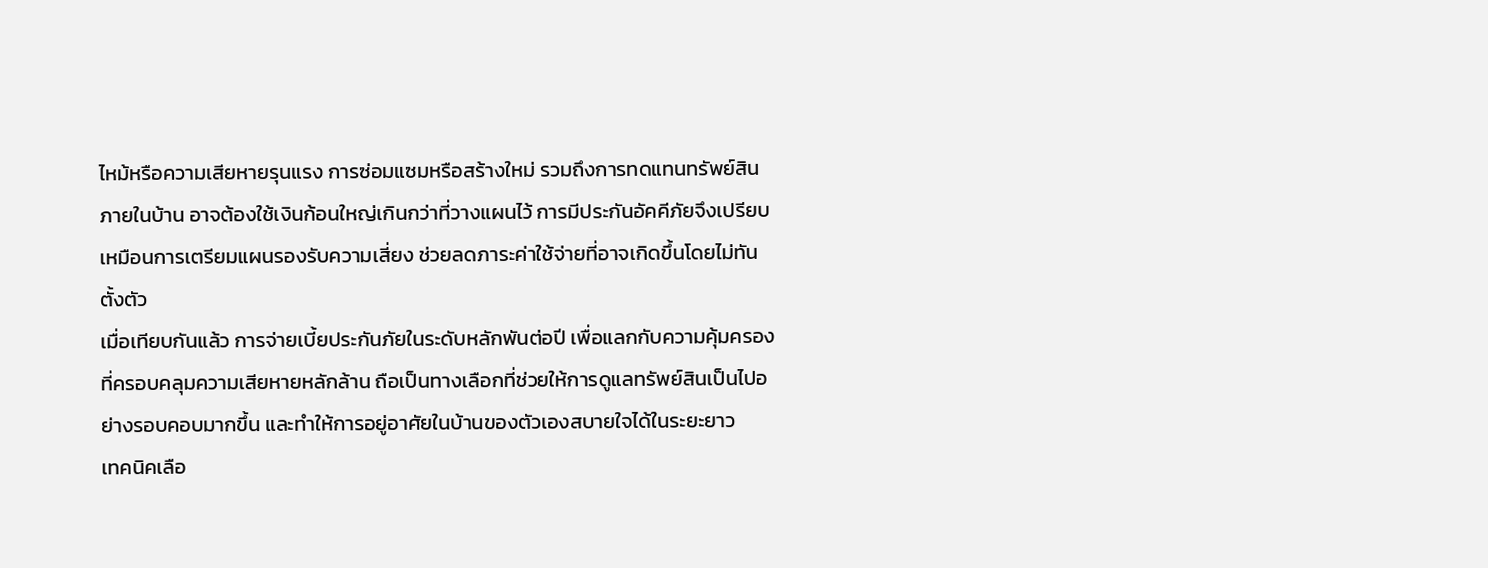ไหม้หรือความเสียหายรุนแรง การซ่อมแซมหรือสร้างใหม่ รวมถึงการทดแทนทรัพย์สินภายในบ้าน อาจต้องใช้เงินก้อนใหญ่เกินกว่าที่วางแผนไว้ การมีประกันอัคคีภัยจึงเปรียบเหมือนการเตรียมแผนรองรับความเสี่ยง ช่วยลดภาระค่าใช้จ่ายที่อาจเกิดขึ้นโดยไม่ทันตั้งตัว
เมื่อเทียบกันแล้ว การจ่ายเบี้ยประกันภัยในระดับหลักพันต่อปี เพื่อแลกกับความคุ้มครองที่ครอบคลุมความเสียหายหลักล้าน ถือเป็นทางเลือกที่ช่วยให้การดูแลทรัพย์สินเป็นไปอย่างรอบคอบมากขึ้น และทำให้การอยู่อาศัยในบ้านของตัวเองสบายใจได้ในระยะยาว
เทคนิคเลือ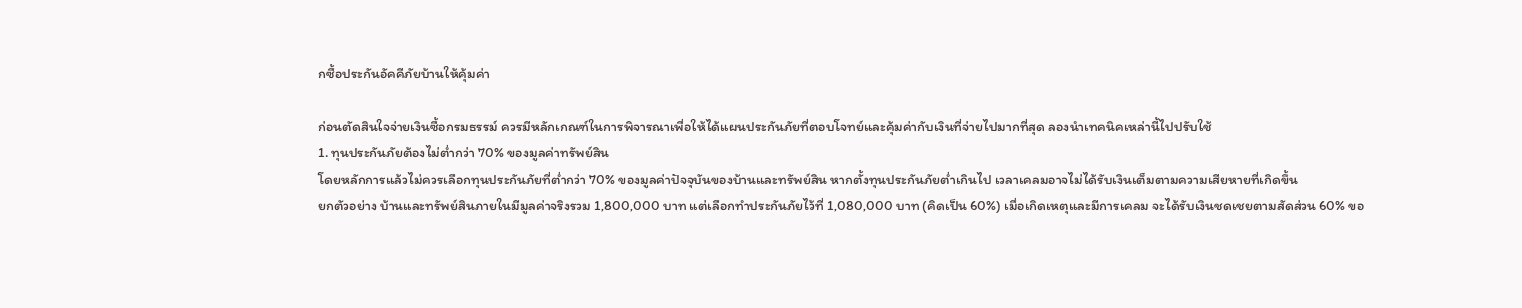กซื้อประกันอัคคีภัยบ้านให้คุ้มค่า

ก่อนตัดสินใจจ่ายเงินซื้อกรมธรรม์ ควรมีหลักเกณฑ์ในการพิจารณาเพื่อให้ได้แผนประกันภัยที่ตอบโจทย์และคุ้มค่ากับเงินที่จ่ายไปมากที่สุด ลองนำเทคนิคเหล่านี้ไปปรับใช้
1. ทุนประกันภัยต้องไม่ต่ำกว่า 70% ของมูลค่าทรัพย์สิน
โดยหลักการแล้วไม่ควรเลือกทุนประกันภัยที่ต่ำกว่า 70% ของมูลค่าปัจจุบันของบ้านและทรัพย์สิน หากตั้งทุนประกันภัยต่ำเกินไป เวลาเคลมอาจไม่ได้รับเงินเต็มตามความเสียหายที่เกิดขึ้น
ยกตัวอย่าง บ้านและทรัพย์สินภายในมีมูลค่าจริงรวม 1,800,000 บาท แต่เลือกทำประกันภัยไว้ที่ 1,080,000 บาท (คิดเป็น 60%) เมื่อเกิดเหตุและมีการเคลม จะได้รับเงินชดเชยตามสัดส่วน 60% ขอ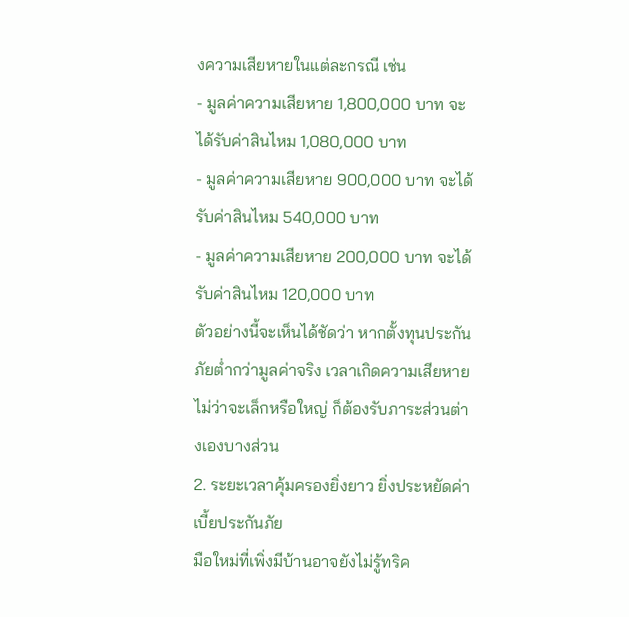งความเสียหายในแต่ละกรณี เช่น
- มูลค่าความเสียหาย 1,800,000 บาท จะได้รับค่าสินไหม 1,080,000 บาท
- มูลค่าความเสียหาย 900,000 บาท จะได้รับค่าสินไหม 540,000 บาท
- มูลค่าความเสียหาย 200,000 บาท จะได้รับค่าสินไหม 120,000 บาท
ตัวอย่างนี้จะเห็นได้ชัดว่า หากตั้งทุนประกันภัยต่ำกว่ามูลค่าจริง เวลาเกิดความเสียหายไม่ว่าจะเล็กหรือใหญ่ ก็ต้องรับภาระส่วนต่างเองบางส่วน
2. ระยะเวลาคุ้มครองยิ่งยาว ยิ่งประหยัดค่าเบี้ยประกันภัย
มือใหม่ที่เพิ่งมีบ้านอาจยังไม่รู้ทริค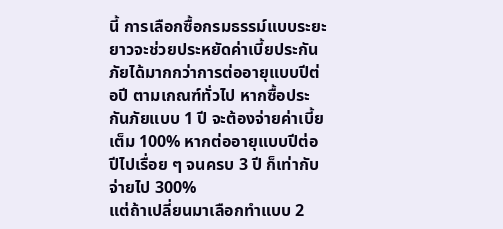นี้ การเลือกซื้อกรมธรรม์แบบระยะยาวจะช่วยประหยัดค่าเบี้ยประกันภัยได้มากกว่าการต่ออายุแบบปีต่อปี ตามเกณฑ์ทั่วไป หากซื้อประกันภัยแบบ 1 ปี จะต้องจ่ายค่าเบี้ยเต็ม 100% หากต่ออายุแบบปีต่อปีไปเรื่อย ๆ จนครบ 3 ปี ก็เท่ากับจ่ายไป 300%
แต่ถ้าเปลี่ยนมาเลือกทำแบบ 2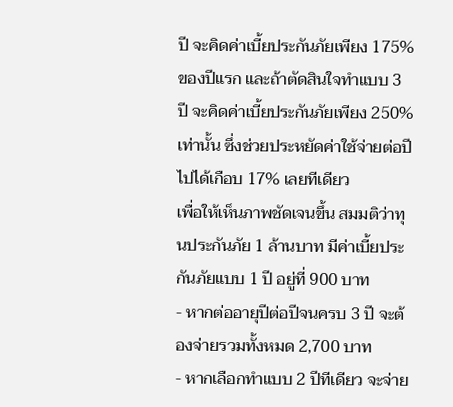ปี จะคิดค่าเบี้ยประกันภัยเพียง 175% ของปีแรก และถ้าตัดสินใจทำแบบ 3 ปี จะคิดค่าเบี้ยประกันภัยเพียง 250% เท่านั้น ซึ่งช่วยประหยัดค่าใช้จ่ายต่อปีไปได้เกือบ 17% เลยทีเดียว
เพื่อให้เห็นภาพชัดเจนขึ้น สมมติว่าทุนประกันภัย 1 ล้านบาท มีค่าเบี้ยประกันภัยแบบ 1 ปี อยู่ที่ 900 บาท
- หากต่ออายุปีต่อปีจนครบ 3 ปี จะต้องจ่ายรวมทั้งหมด 2,700 บาท
- หากเลือกทำแบบ 2 ปีทีเดียว จะจ่าย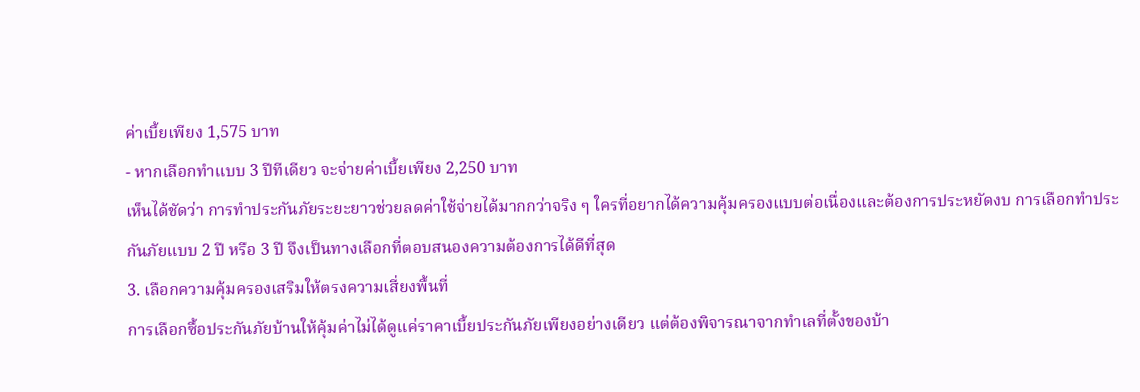ค่าเบี้ยเพียง 1,575 บาท
- หากเลือกทำแบบ 3 ปีทีเดียว จะจ่ายค่าเบี้ยเพียง 2,250 บาท
เห็นได้ชัดว่า การทำประกันภัยระยะยาวช่วยลดค่าใช้จ่ายได้มากกว่าจริง ๆ ใครที่อยากได้ความคุ้มครองแบบต่อเนื่องและต้องการประหยัดงบ การเลือกทำประกันภัยแบบ 2 ปี หรือ 3 ปี จึงเป็นทางเลือกที่ตอบสนองความต้องการได้ดีที่สุด
3. เลือกความคุ้มครองเสริมให้ตรงความเสี่ยงพื้นที่
การเลือกซื้อประกันภัยบ้านให้คุ้มค่าไม่ได้ดูแค่ราคาเบี้ยประกันภัยเพียงอย่างเดียว แต่ต้องพิจารณาจากทำเลที่ตั้งของบ้า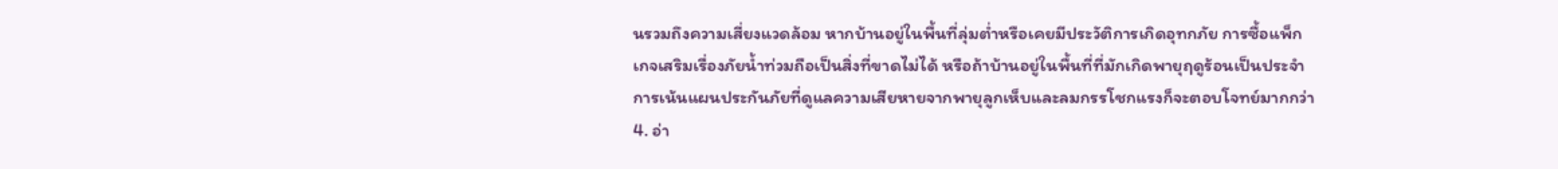นรวมถึงความเสี่ยงแวดล้อม หากบ้านอยู่ในพื้นที่ลุ่มต่ำหรือเคยมีประวัติการเกิดอุทกภัย การซื้อแพ็กเกจเสริมเรื่องภัยน้ำท่วมถือเป็นสิ่งที่ขาดไม่ได้ หรือถ้าบ้านอยู่ในพื้นที่ที่มักเกิดพายุฤดูร้อนเป็นประจำ การเน้นแผนประกันภัยที่ดูแลความเสียหายจากพายุลูกเห็บและลมกรรโชกแรงก็จะตอบโจทย์มากกว่า
4. อ่า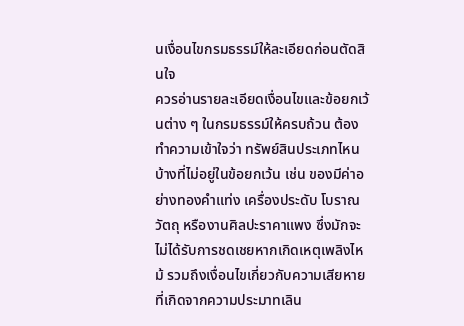นเงื่อนไขกรมธรรม์ให้ละเอียดก่อนตัดสินใจ
ควรอ่านรายละเอียดเงื่อนไขและข้อยกเว้นต่าง ๆ ในกรมธรรม์ให้ครบถ้วน ต้องทำความเข้าใจว่า ทรัพย์สินประเภทไหนบ้างที่ไม่อยู่ในข้อยกเว้น เช่น ของมีค่าอย่างทองคำแท่ง เครื่องประดับ โบราณวัตถุ หรืองานศิลปะราคาแพง ซึ่งมักจะไม่ได้รับการชดเชยหากเกิดเหตุเพลิงไหม้ รวมถึงเงื่อนไขเกี่ยวกับความเสียหายที่เกิดจากความประมาทเลิน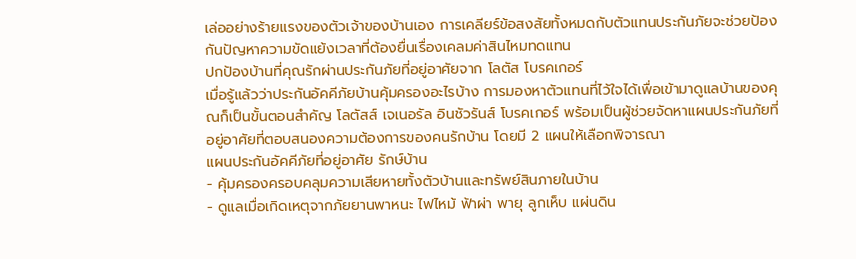เล่ออย่างร้ายแรงของตัวเจ้าของบ้านเอง การเคลียร์ข้อสงสัยทั้งหมดกับตัวแทนประกันภัยจะช่วยป้องกันปัญหาความขัดแย้งเวลาที่ต้องยื่นเรื่องเคลมค่าสินไหมทดแทน
ปกป้องบ้านที่คุณรักผ่านประกันภัยที่อยู่อาศัยจาก โลตัส โบรคเกอร์
เมื่อรู้แล้วว่าประกันอัคคีภัยบ้านคุ้มครองอะไรบ้าง การมองหาตัวแทนที่ไว้ใจได้เพื่อเข้ามาดูแลบ้านของคุณก็เป็นขั้นตอนสำคัญ โลตัสส์ เจเนอรัล อินชัวรันส์ โบรคเกอร์ พร้อมเป็นผู้ช่วยจัดหาแผนประกันภัยที่อยู่อาศัยที่ตอบสนองความต้องการของคนรักบ้าน โดยมี 2 แผนให้เลือกพิจารณา
แผนประกันอัคคีภัยที่อยู่อาศัย รักษ์บ้าน
- คุ้มครองครอบคลุมความเสียหายทั้งตัวบ้านและทรัพย์สินภายในบ้าน
- ดูแลเมื่อเกิดเหตุจากภัยยานพาหนะ ไฟไหม้ ฟ้าผ่า พายุ ลูกเห็บ แผ่นดิน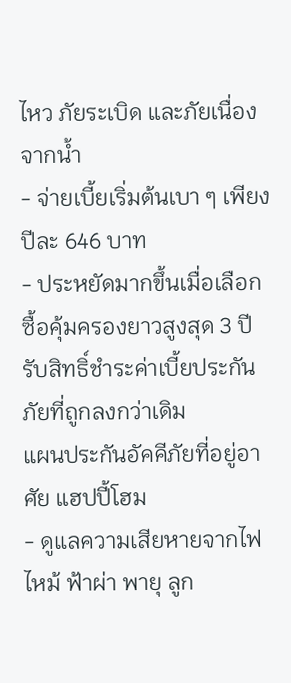ไหว ภัยระเบิด และภัยเนื่องจากน้ำ
- จ่ายเบี้ยเริ่มต้นเบา ๆ เพียงปีละ 646 บาท
- ประหยัดมากขึ้นเมื่อเลือกซื้อคุ้มครองยาวสูงสุด 3 ปี รับสิทธิ์ชำระค่าเบี้ยประกันภัยที่ถูกลงกว่าเดิม
แผนประกันอัคคีภัยที่อยู่อาศัย แฮปปี้โฮม
- ดูแลความเสียหายจากไฟไหม้ ฟ้าผ่า พายุ ลูก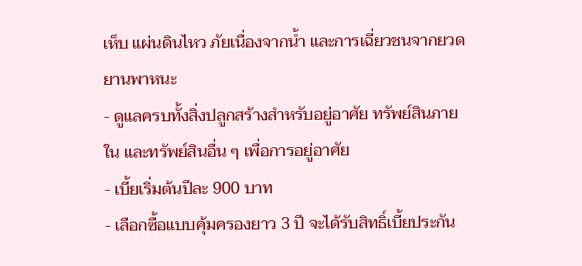เห็บ แผ่นดินไหว ภัยเนื่องจากน้ำ และการเฉี่ยวชนจากยวดยานพาหนะ
- ดูแลครบทั้งสิ่งปลูกสร้างสำหรับอยู่อาศัย ทรัพย์สินภายใน และทรัพย์สินอื่น ๆ เพื่อการอยู่อาศัย
- เบี้ยเริ่มต้นปีละ 900 บาท
- เลือกซื้อแบบคุ้มครองยาว 3 ปี จะได้รับสิทธิ์เบี้ยประกัน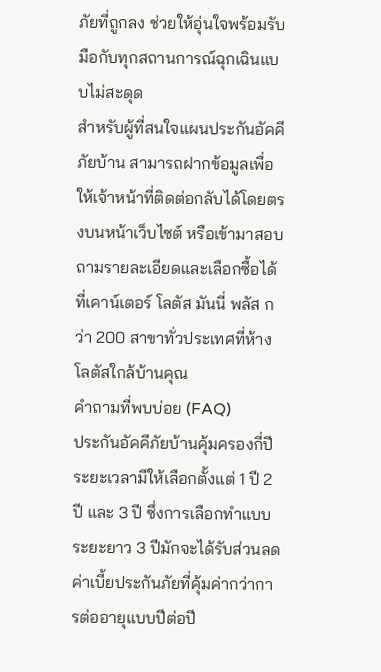ภัยที่ถูกลง ช่วยให้อุ่นใจพร้อมรับมือกับทุกสถานการณ์ฉุกเฉินแบบไม่สะดุด
สำหรับผู้ที่สนใจแผนประกันอัคคีภัยบ้าน สามารถฝากข้อมูลเพื่อให้เจ้าหน้าที่ติดต่อกลับได้โดยตรงบนหน้าเว็บไซต์ หรือเข้ามาสอบถามรายละเอียดและเลือกซื้อได้ที่เคาน์เตอร์ โลตัส มันนี่ พลัส กว่า 200 สาขาทั่วประเทศที่ห้างโลตัสใกล้บ้านคุณ
คำถามที่พบบ่อย (FAQ)
ประกันอัคคีภัยบ้านคุ้มครองกี่ปี
ระยะเวลามีให้เลือกตั้งแต่ 1 ปี 2 ปี และ 3 ปี ซึ่งการเลือกทำแบบระยะยาว 3 ปีมักจะได้รับส่วนลดค่าเบี้ยประกันภัยที่คุ้มค่ากว่าการต่ออายุแบบปีต่อปี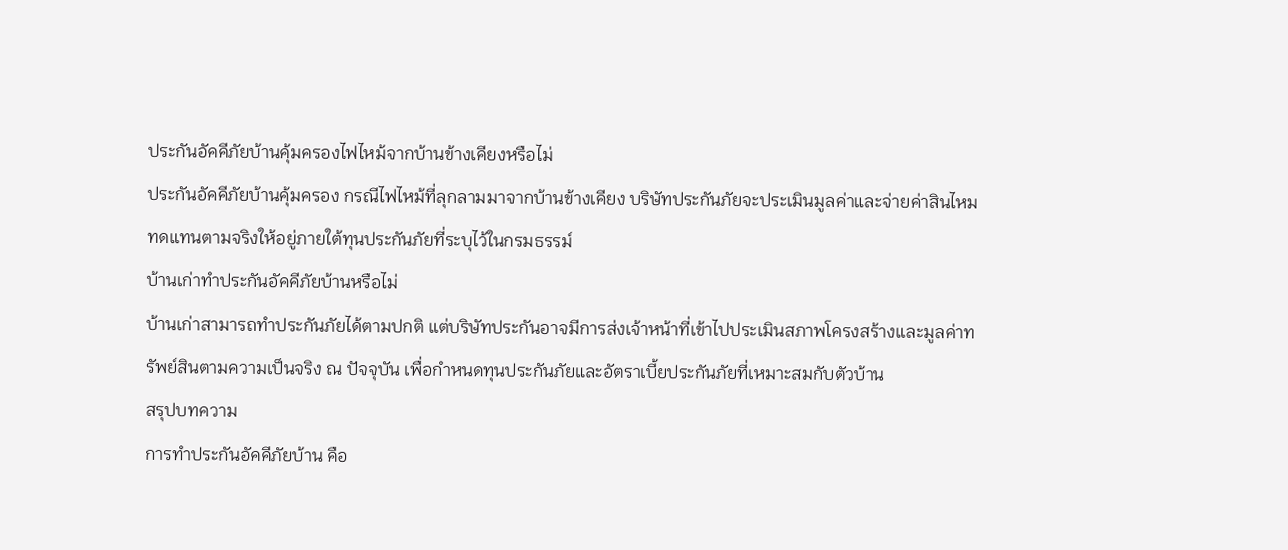ประกันอัคคีภัยบ้านคุ้มครองไฟไหม้จากบ้านข้างเคียงหรือไม่
ประกันอัคคีภัยบ้านคุ้มครอง กรณีไฟไหม้ที่ลุกลามมาจากบ้านข้างเคียง บริษัทประกันภัยจะประเมินมูลค่าและจ่ายค่าสินไหมทดแทนตามจริงให้อยู่ภายใต้ทุนประกันภัยที่ระบุไว้ในกรมธรรม์
บ้านเก่าทำประกันอัคคีภัยบ้านหรือไม่
บ้านเก่าสามารถทำประกันภัยได้ตามปกติ แต่บริษัทประกันอาจมีการส่งเจ้าหน้าที่เข้าไปประเมินสภาพโครงสร้างและมูลค่าทรัพย์สินตามความเป็นจริง ณ ปัจจุบัน เพื่อกำหนดทุนประกันภัยและอัตราเบี้ยประกันภัยที่เหมาะสมกับตัวบ้าน
สรุปบทความ
การทำประกันอัคคีภัยบ้าน คือ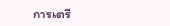การเตรี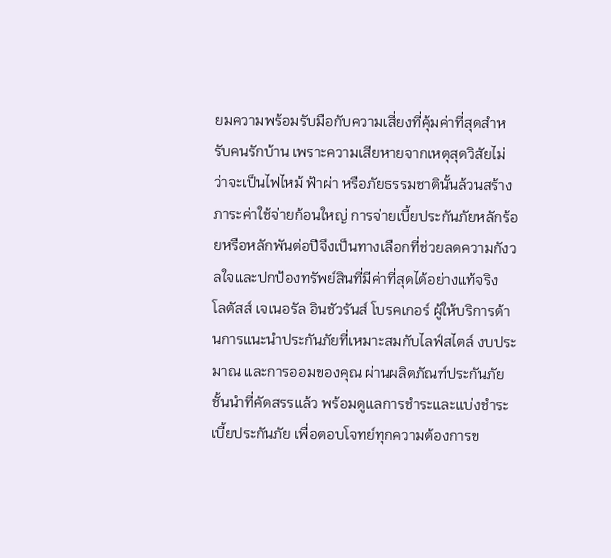ยมความพร้อมรับมือกับความเสี่ยงที่คุ้มค่าที่สุดสำหรับคนรักบ้าน เพราะความเสียหายจากเหตุสุดวิสัยไม่ว่าจะเป็นไฟไหม้ ฟ้าผ่า หรือภัยธรรมชาตินั้นล้วนสร้างภาระค่าใช้จ่ายก้อนใหญ่ การจ่ายเบี้ยประกันภัยหลักร้อยหรือหลักพันต่อปีจึงเป็นทางเลือกที่ช่วยลดความกังวลใจและปกป้องทรัพย์สินที่มีค่าที่สุดได้อย่างแท้จริง
โลตัสส์ เจเนอรัล อินชัวรันส์ โบรคเกอร์ ผู้ให้บริการด้านการแนะนำประกันภัยที่เหมาะสมกับไลฟ์สไตล์ งบประมาณ และการออมของคุณ ผ่านผลิตภัณฑ์ประกันภัยชั้นนำที่คัดสรรแล้ว พร้อมดูแลการชำระและแบ่งชำระเบี้ยประกันภัย เพื่อตอบโจทย์ทุกความต้องการข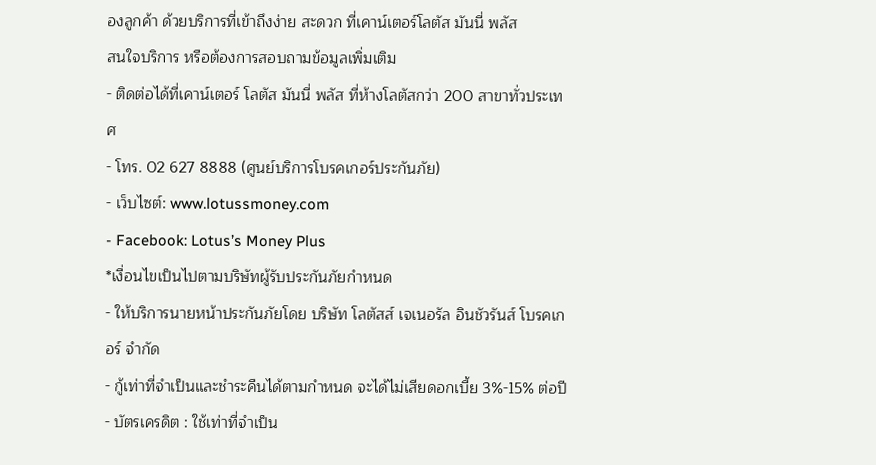องลูกค้า ด้วยบริการที่เข้าถึงง่าย สะดวก ที่เคาน์เตอร์โลตัส มันนี่ พลัส
สนใจบริการ หรือต้องการสอบถามข้อมูลเพิ่มเติม
- ติดต่อได้ที่เคาน์เตอร์ โลตัส มันนี่ พลัส ที่ห้างโลตัสกว่า 200 สาขาทั่วประเทศ
- โทร. 02 627 8888 (ศูนย์บริการโบรคเกอร์ประกันภัย)
- เว็บไซต์: www.lotussmoney.com
- Facebook: Lotus’s Money Plus
*เงื่อนไขเป็นไปตามบริษัทผู้รับประกันภัยกำหนด
- ให้บริการนายหน้าประกันภัยโดย บริษัท โลตัสส์ เจเนอรัล อินชัวรันส์ โบรคเกอร์ จำกัด
- กู้เท่าที่จำเป็นและชำระคืนได้ตามกำหนด จะได้ไม่เสียดอกเบี้ย 3%-15% ต่อปี
- บัตรเครดิต : ใช้เท่าที่จำเป็น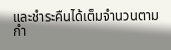และชำระคืนได้เต็มจำนวนตามกำ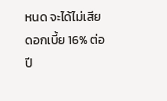หนด จะได้ไม่เสียดอกเบี้ย 16% ต่อปี